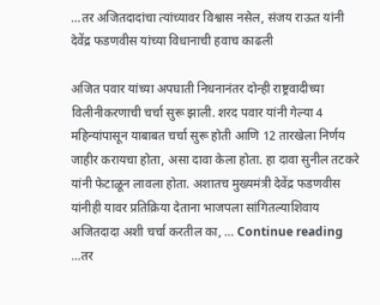…तर अजितदादांचा त्यांच्यावर विश्वास नसेल, संजय राऊत यांनी देवेंद्र फडणवीस यांच्या विधानाची हवाच काढली

अजित पवार यांच्या अपघाती निधनानंतर दोन्ही राष्ट्रवादीच्या विलीनीकरणाची चर्चा सुरू झाली. शरद पवार यांनी गेल्या 4 महिन्यांपासून याबाबत चर्चा सुरू होती आणि 12 तारखेला निर्णय जाहीर करायचा होता, असा दावा केला होता. हा दावा सुनील तटकरे यांनी फेटाळून लावला होता. अशातच मुख्यमंत्री देवेंद्र फडणवीस यांनीही यावर प्रतिक्रिया देताना भाजपला सांगितल्याशिवाय अजितदादा अशी चर्चा करतील का, … Continue reading …तर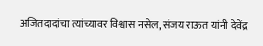अजितदादांचा त्यांच्यावर विश्वास नसेल, संजय राऊत यांनी देवेंद्र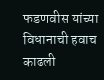फडणवीस यांच्या विधानाची हवाच काढली